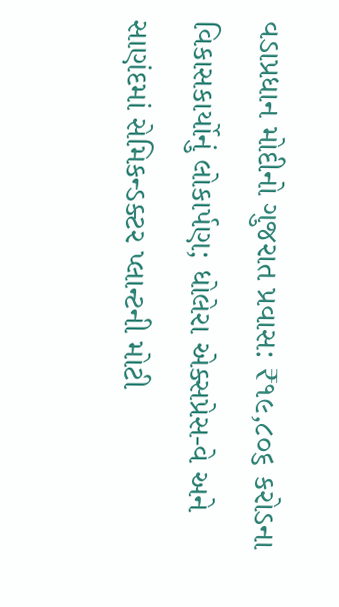વડાપ્રધાન મોદીનો ગુજરાત પ્રવાસ: ₹૧૯,૮૦૬ કરોડના વિકાસકાર્યોનું લોકાર્પણ; ધોલેરા એક્સપ્રેસ-વે અને સાણંદમાં સેમિકન્ડક્ટર પ્લાન્ટની મોટી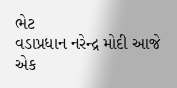ભેટ
વડાપ્રધાન નરેન્દ્ર મોદી આજે એક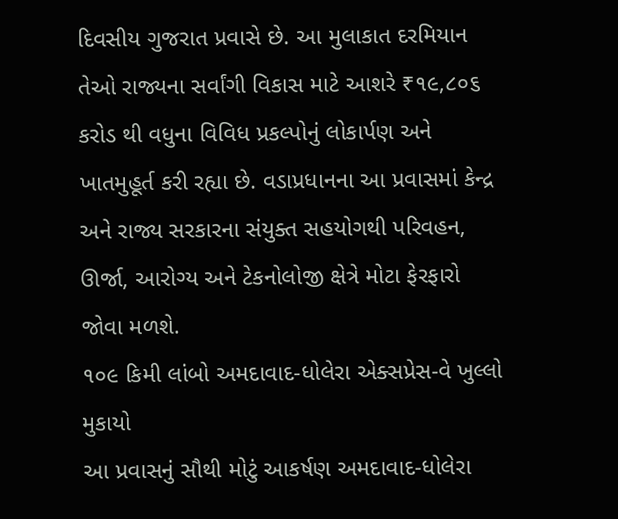દિવસીય ગુજરાત પ્રવાસે છે. આ મુલાકાત દરમિયાન તેઓ રાજ્યના સર્વાંગી વિકાસ માટે આશરે ₹૧૯,૮૦૬ કરોડ થી વધુના વિવિધ પ્રકલ્પોનું લોકાર્પણ અને ખાતમુહૂર્ત કરી રહ્યા છે. વડાપ્રધાનના આ પ્રવાસમાં કેન્દ્ર અને રાજ્ય સરકારના સંયુક્ત સહયોગથી પરિવહન, ઊર્જા, આરોગ્ય અને ટેકનોલોજી ક્ષેત્રે મોટા ફેરફારો જોવા મળશે.
૧૦૯ કિમી લાંબો અમદાવાદ-ધોલેરા એક્સપ્રેસ-વે ખુલ્લો મુકાયો
આ પ્રવાસનું સૌથી મોટું આકર્ષણ અમદાવાદ-ધોલેરા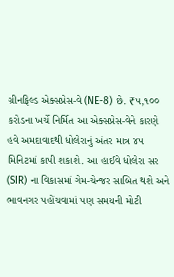ગ્રીનફિલ્ડ એક્સપ્રેસ-વે (NE-8) છે. ₹૫,૧૦૦ કરોડના ખર્ચે નિર્મિત આ એક્સપ્રેસ-વેને કારણે હવે અમદાવાદથી ધોલેરાનું અંતર માત્ર ૪૫ મિનિટમાં કાપી શકાશે. આ હાઈવે ધોલેરા સર (SIR) ના વિકાસમાં ગેમ-ચેન્જર સાબિત થશે અને ભાવનગર પહોંચવામાં પણ સમયની મોટી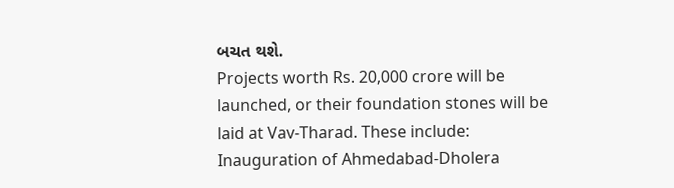બચત થશે.
Projects worth Rs. 20,000 crore will be launched, or their foundation stones will be laid at Vav-Tharad. These include:
Inauguration of Ahmedabad-Dholera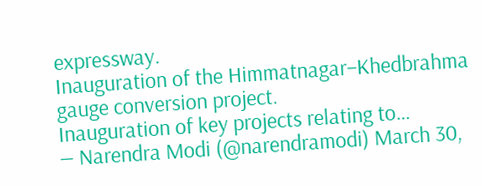expressway.
Inauguration of the Himmatnagar–Khedbrahma gauge conversion project.
Inauguration of key projects relating to…
— Narendra Modi (@narendramodi) March 30,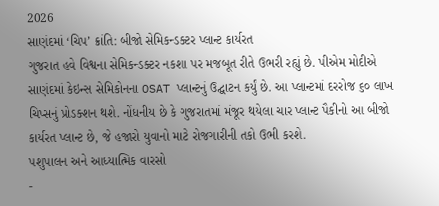2026
સાણંદમાં ‘ચિપ’ ક્રાંતિ: બીજો સેમિકન્ડક્ટર પ્લાન્ટ કાર્યરત
ગુજરાત હવે વિશ્વના સેમિકન્ડક્ટર નકશા પર મજબૂત રીતે ઉભરી રહ્યું છે. પીએમ મોદીએ સાણંદમાં કેઇન્સ સેમિકોનના OSAT પ્લાન્ટનું ઉદ્ઘાટન કર્યું છે. આ પ્લાન્ટમાં દરરોજ ૬૦ લાખ ચિપ્સનું પ્રોડક્શન થશે. નોંધનીય છે કે ગુજરાતમાં મંજૂર થયેલા ચાર પ્લાન્ટ પૈકીનો આ બીજો કાર્યરત પ્લાન્ટ છે, જે હજારો યુવાનો માટે રોજગારીની તકો ઉભી કરશે.
પશુપાલન અને આધ્યાત્મિક વારસો
-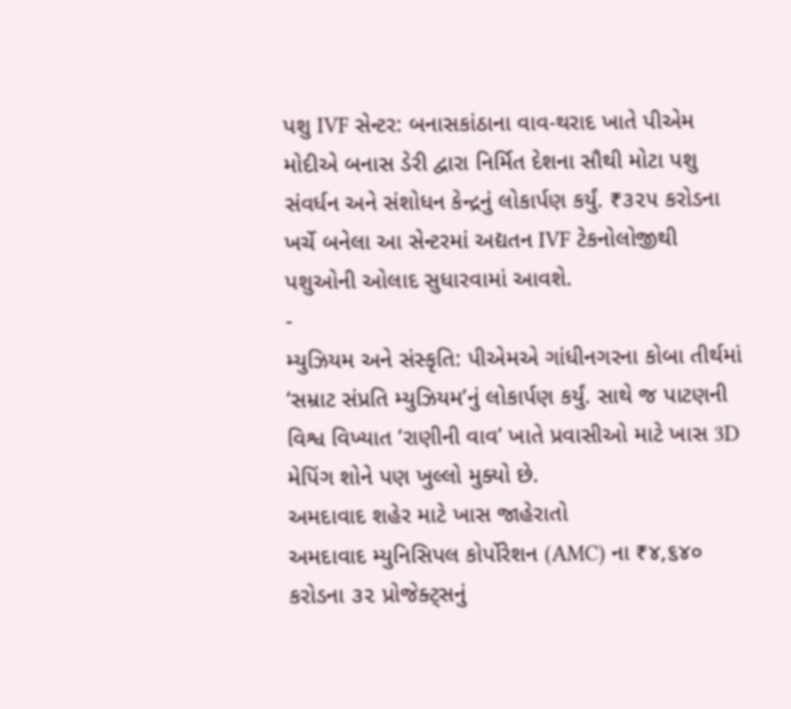પશુ IVF સેન્ટર: બનાસકાંઠાના વાવ-થરાદ ખાતે પીએમ મોદીએ બનાસ ડેરી દ્વારા નિર્મિત દેશના સૌથી મોટા પશુ સંવર્ધન અને સંશોધન કેન્દ્રનું લોકાર્પણ કર્યું. ₹૩૨૫ કરોડના ખર્ચે બનેલા આ સેન્ટરમાં અદ્યતન IVF ટેકનોલોજીથી પશુઓની ઓલાદ સુધારવામાં આવશે.
-
મ્યુઝિયમ અને સંસ્કૃતિ: પીએમએ ગાંધીનગરના કોબા તીર્થમાં ‘સમ્રાટ સંપ્રતિ મ્યુઝિયમ’નું લોકાર્પણ કર્યું. સાથે જ પાટણની વિશ્વ વિખ્યાત ‘રાણીની વાવ’ ખાતે પ્રવાસીઓ માટે ખાસ 3D મેપિંગ શોને પણ ખુલ્લો મુક્યો છે.
અમદાવાદ શહેર માટે ખાસ જાહેરાતો
અમદાવાદ મ્યુનિસિપલ કોર્પોરેશન (AMC) ના ₹૪,૬૪૦ કરોડના ૩૨ પ્રોજેક્ટ્સનું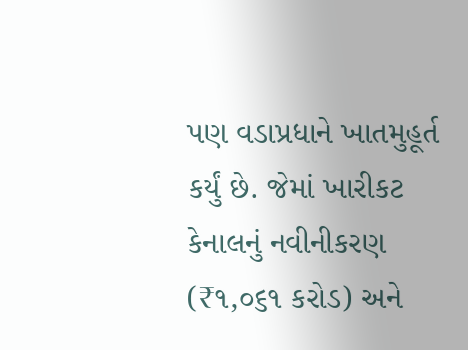પણ વડાપ્રધાને ખાતમુહૂર્ત કર્યું છે. જેમાં ખારીકટ કેનાલનું નવીનીકરણ (₹૧,૦૬૧ કરોડ) અને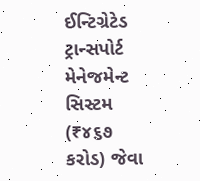ઈન્ટિગ્રેટેડ ટ્રાન્સપોર્ટ મેનેજમેન્ટ સિસ્ટમ (₹૪૬૭ કરોડ) જેવા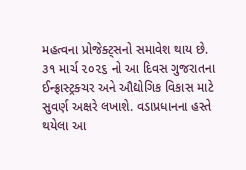મહત્વના પ્રોજેક્ટ્સનો સમાવેશ થાય છે.
૩૧ માર્ચ ૨૦૨૬ નો આ દિવસ ગુજરાતના ઈન્ફ્રાસ્ટ્રક્ચર અને ઔદ્યોગિક વિકાસ માટે સુવર્ણ અક્ષરે લખાશે. વડાપ્રધાનના હસ્તે થયેલા આ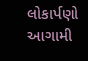લોકાર્પણો આગામી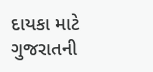દાયકા માટે ગુજરાતની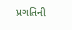પ્રગતિની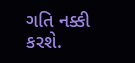ગતિ નક્કી કરશે.